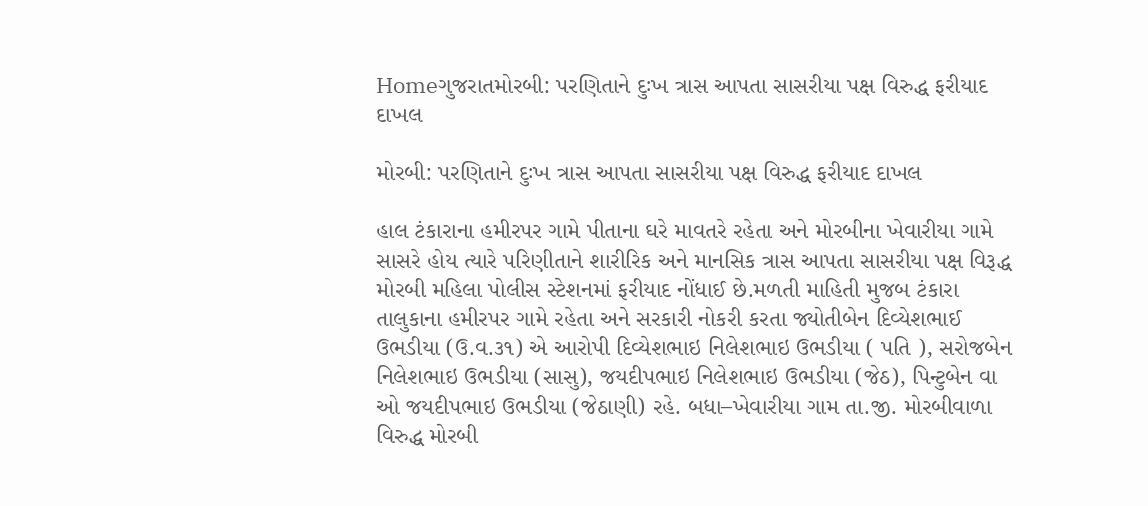Homeગુજરાતમોરબી: પરણિતાને દુઃખ ત્રાસ આપતા સાસરીયા પક્ષ વિરુદ્ધ ફરીયાદ દાખલ

મોરબી: પરણિતાને દુઃખ ત્રાસ આપતા સાસરીયા પક્ષ વિરુદ્ધ ફરીયાદ દાખલ

હાલ ટંકારાના હમીરપર ગામે પીતાના ઘરે માવતરે રહેતા અને મોરબીના ખેવારીયા ગામે સાસરે હોય ત્યારે પરિણીતાને‌ શારીરિક અને માનસિક ત્રાસ આપતા સાસરીયા પક્ષ વિરૂદ્ધ મોરબી મહિલા પોલીસ સ્ટેશનમાં ફરીયાદ નોંધાઈ છે.મળતી માહિતી મુજબ ટંકારા તાલુકાના હમીરપર ગામે રહેતા અને સરકારી નોકરી કરતા જ્યોતીબેન દિવ્યેશભાઈ ઉભડીયા (ઉ.વ.૩૧) એ આરોપી દિવ્યેશભાઇ નિલેશભાઇ ઉભડીયા ( પતિ ), સરોજબેન નિલેશભાઇ ઉભડીયા (સાસુ), જયદીપભાઇ નિલેશભાઇ ઉભડીયા (જેઠ), પિન્ટુબેન વા ઓ જયદીપભાઇ ઉભડીયા (જેઠાણી) રહે. બધા–ખેવારીયા ગામ તા.જી. મોરબીવાળા વિરુદ્ધ મોરબી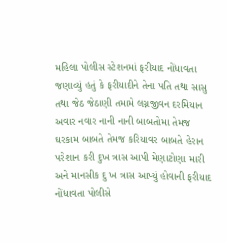મહિલા પોલીસ સ્ટેશનમાં ફરીયાદ નોંધાવતા જણાવ્યું હતું કે ફરીયાદીને તેના પતિ તથા સાસુ તથા જેઠ જેઠાણી તમામે લગ્નજીવન દરમિયાન અવાર નવાર નાની નાની બાબતોમા તેમજ ઘરકામ બાબતે તેમજ કરિયાવર બાબતે હેરાન પરેશાન કરી દુખ ત્રાસ આપી મેણાટોણા મારી અને માનસીક દુ ખ ત્રાસ આપ્યું હોવાની ફરીયાદ નોંધાવતા પોલીસે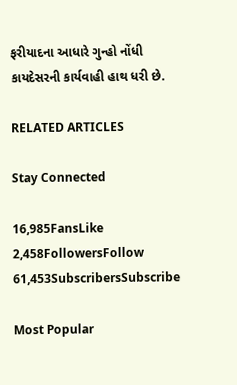ફરીયાદના આધારે ગુન્હો નોંધી કાયદેસરની કાર્યવાહી હાથ ધરી છે.

RELATED ARTICLES

Stay Connected

16,985FansLike
2,458FollowersFollow
61,453SubscribersSubscribe

Most Popular